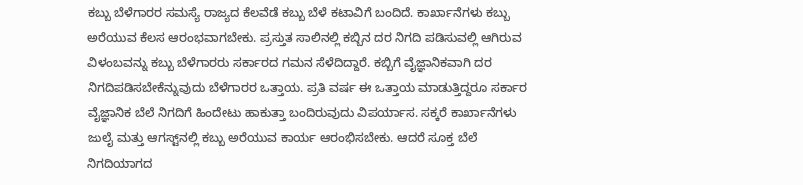ಕಬ್ಬು ಬೆಳೆಗಾರರ ಸಮಸ್ಯೆ ರಾಜ್ಯದ ಕೆಲವೆಡೆ ಕಬ್ಬು ಬೆಳೆ ಕಟಾವಿಗೆ ಬಂದಿದೆ. ಕಾರ್ಖಾನೆಗಳು ಕಬ್ಬು ಅರೆಯುವ ಕೆಲಸ ಆರಂಭವಾಗಬೇಕು. ಪ್ರಸ್ತುತ ಸಾಲಿನಲ್ಲಿ ಕಬ್ಬಿನ ದರ ನಿಗದಿ ಪಡಿಸುವಲ್ಲಿ ಆಗಿರುವ ವಿಳಂಬವನ್ನು ಕಬ್ಬು ಬೆಳೆಗಾರರು ಸರ್ಕಾರದ ಗಮನ ಸೆಳೆದಿದ್ದಾರೆ. ಕಬ್ಬಿಗೆ ವೈಜ್ಞಾನಿಕವಾಗಿ ದರ ನಿಗದಿಪಡಿಸಬೇಕೆನ್ನುವುದು ಬೆಳೆಗಾರರ ಒತ್ತಾಯ. ಪ್ರತಿ ವರ್ಷ ಈ ಒತ್ತಾಯ ಮಾಡುತ್ತಿದ್ದರೂ ಸರ್ಕಾರ ವೈಜ್ಞಾನಿಕ ಬೆಲೆ ನಿಗದಿಗೆ ಹಿಂದೇಟು ಹಾಕುತ್ತಾ ಬಂದಿರುವುದು ವಿಪರ್ಯಾಸ. ಸಕ್ಕರೆ ಕಾರ್ಖಾನೆಗಳು ಜುಲೈ ಮತ್ತು ಆಗಸ್ಟ್‌ನಲ್ಲಿ ಕಬ್ಬು ಅರೆಯುವ ಕಾರ್ಯ ಆರಂಭಿಸಬೇಕು. ಆದರೆ ಸೂಕ್ತ ಬೆಲೆ ನಿಗದಿಯಾಗದ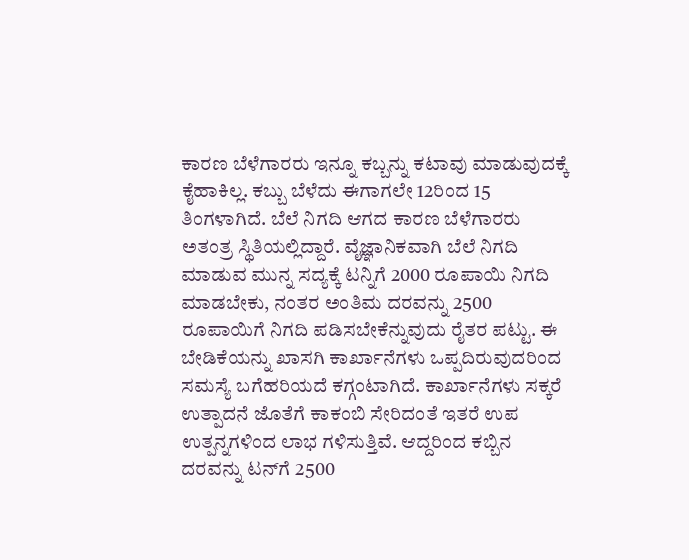ಕಾರಣ ಬೆಳೆಗಾರರು ಇನ್ನೂ ಕಬ್ಬನ್ನು ಕಟಾವು ಮಾಡುವುದಕ್ಕೆ ಕೈಹಾಕಿಲ್ಲ. ಕಬ್ಬು ಬೆಳೆದು ಈಗಾಗಲೇ 12ರಿಂದ 15 ತಿಂಗಳಾಗಿದೆ. ಬೆಲೆ ನಿಗದಿ ಆಗದ ಕಾರಣ ಬೆಳೆಗಾರರು ಅತಂತ್ರ ಸ್ಥಿತಿಯಲ್ಲಿದ್ದಾರೆ. ವೈಜ್ಞಾನಿಕವಾಗಿ ಬೆಲೆ ನಿಗದಿ ಮಾಡುವ ಮುನ್ನ ಸದ್ಯಕ್ಕೆ ಟನ್ನಿಗೆ 2000 ರೂಪಾಯಿ ನಿಗದಿ ಮಾಡಬೇಕು, ನಂತರ ಅಂತಿಮ ದರವನ್ನು 2500 ರೂಪಾಯಿಗೆ ನಿಗದಿ ಪಡಿಸಬೇಕೆನ್ನುವುದು ರೈತರ ಪಟ್ಟು. ಈ ಬೇಡಿಕೆಯನ್ನು ಖಾಸಗಿ ಕಾರ್ಖಾನೆಗಳು ಒಪ್ಪದಿರುವುದರಿಂದ ಸಮಸ್ಯೆ ಬಗೆಹರಿಯದೆ ಕಗ್ಗಂಟಾಗಿದೆ. ಕಾರ್ಖಾನೆಗಳು ಸಕ್ಕರೆ ಉತ್ಪಾದನೆ ಜೊತೆಗೆ ಕಾಕಂಬಿ ಸೇರಿದಂತೆ ಇತರೆ ಉಪ ಉತ್ಪನ್ನಗಳಿಂದ ಲಾಭ ಗಳಿಸುತ್ತಿವೆ. ಆದ್ದರಿಂದ ಕಬ್ಬಿನ ದರವನ್ನು ಟನ್‌ಗೆ 2500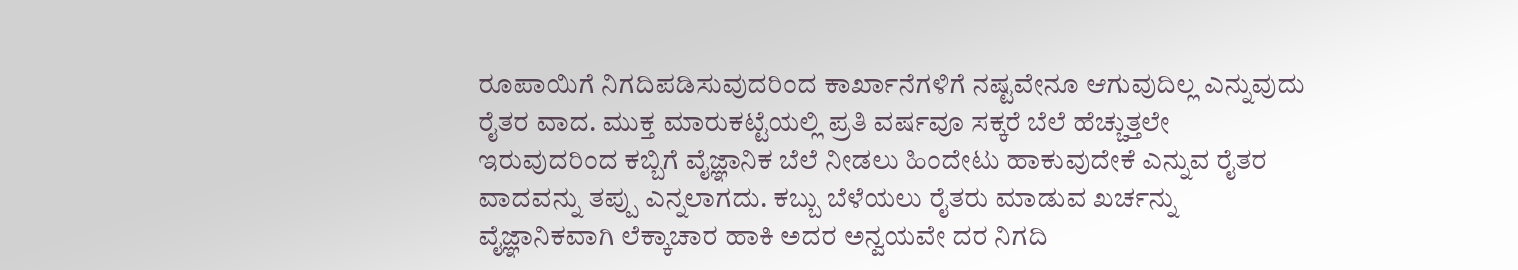ರೂಪಾಯಿಗೆ ನಿಗದಿಪಡಿಸುವುದರಿಂದ ಕಾರ್ಖಾನೆಗಳಿಗೆ ನಷ್ಟವೇನೂ ಆಗುವುದಿಲ್ಲ ಎನ್ನುವುದು ರೈತರ ವಾದ. ಮುಕ್ತ ಮಾರುಕಟ್ಟೆಯಲ್ಲಿ ಪ್ರತಿ ವರ್ಷವೂ ಸಕ್ಕರೆ ಬೆಲೆ ಹೆಚ್ಚುತ್ತಲೇ ಇರುವುದರಿಂದ ಕಬ್ಬಿಗೆ ವೈಜ್ಞಾನಿಕ ಬೆಲೆ ನೀಡಲು ಹಿಂದೇಟು ಹಾಕುವುದೇಕೆ ಎನ್ನುವ ರೈತರ ವಾದವನ್ನು ತಪ್ಪು ಎನ್ನಲಾಗದು. ಕಬ್ಬು ಬೆಳೆಯಲು ರೈತರು ಮಾಡುವ ಖರ್ಚನ್ನು ವೈಜ್ಞಾನಿಕವಾಗಿ ಲೆಕ್ಕಾಚಾರ ಹಾಕಿ ಅದರ ಅನ್ವಯವೇ ದರ ನಿಗದಿ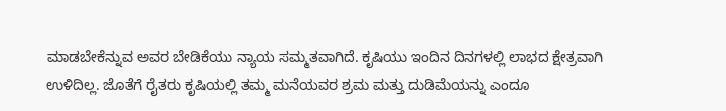ಮಾಡಬೇಕೆನ್ನುವ ಅವರ ಬೇಡಿಕೆಯು ನ್ಯಾಯ ಸಮ್ಮತವಾಗಿದೆ. ಕೃಷಿಯು ಇಂದಿನ ದಿನಗಳಲ್ಲಿ ಲಾಭದ ಕ್ಷೇತ್ರವಾಗಿ ಉಳಿದಿಲ್ಲ. ಜೊತೆಗೆ ರೈತರು ಕೃಷಿಯಲ್ಲಿ ತಮ್ಮ ಮನೆಯವರ ಶ್ರಮ ಮತ್ತು ದುಡಿಮೆಯನ್ನು ಎಂದೂ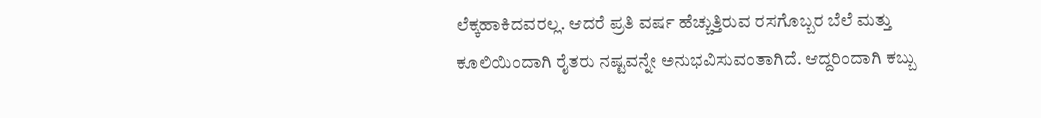ಲೆಕ್ಕಹಾಕಿದವರಲ್ಲ. ಆದರೆ ಪ್ರತಿ ವರ್ಷ ಹೆಚ್ಚುತ್ತಿರುವ ರಸಗೊಬ್ಬರ ಬೆಲೆ ಮತ್ತು ಕೂಲಿಯಿಂದಾಗಿ ರೈತರು ನಷ್ಟವನ್ನೇ ಅನುಭವಿಸುವಂತಾಗಿದೆ. ಆದ್ದರಿಂದಾಗಿ ಕಬ್ಬು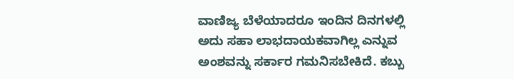ವಾಣಿಜ್ಯ ಬೆಳೆಯಾದರೂ ಇಂದಿನ ದಿನಗಳಲ್ಲಿ ಅದು ಸಹಾ ಲಾಭದಾಯಕವಾಗಿಲ್ಲ ಎನ್ನುವ ಅಂಶವನ್ನು ಸರ್ಕಾರ ಗಮನಿಸಬೇಕಿದೆ. ಕಬ್ಬು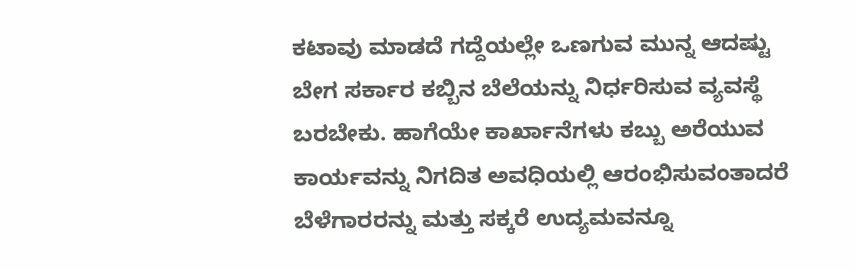ಕಟಾವು ಮಾಡದೆ ಗದ್ದೆಯಲ್ಲೇ ಒಣಗುವ ಮುನ್ನ ಆದಷ್ಟು ಬೇಗ ಸರ್ಕಾರ ಕಬ್ಬಿನ ಬೆಲೆಯನ್ನು ನಿರ್ಧರಿಸುವ ವ್ಯವಸ್ಥೆ ಬರಬೇಕು. ಹಾಗೆಯೇ ಕಾರ್ಖಾನೆಗಳು ಕಬ್ಬು ಅರೆಯುವ ಕಾರ್ಯವನ್ನು ನಿಗದಿತ ಅವಧಿಯಲ್ಲಿ ಆರಂಭಿಸುವಂತಾದರೆ ಬೆಳೆಗಾರರನ್ನು ಮತ್ತು ಸಕ್ಕರೆ ಉದ್ಯಮವನ್ನೂ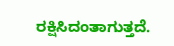ರಕ್ಷಿಸಿದಂತಾಗುತ್ತದೆ.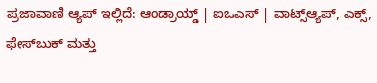ಪ್ರಜಾವಾಣಿ ಆ್ಯಪ್ ಇಲ್ಲಿದೆ: ಆಂಡ್ರಾಯ್ಡ್ | ಐಒಎಸ್ | ವಾಟ್ಸ್ಆ್ಯಪ್, ಎಕ್ಸ್, ಫೇಸ್‌ಬುಕ್ ಮತ್ತು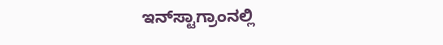ಇನ್‌ಸ್ಟಾಗ್ರಾಂನಲ್ಲಿ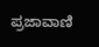ಪ್ರಜಾವಾಣಿ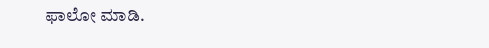ಫಾಲೋ ಮಾಡಿ.